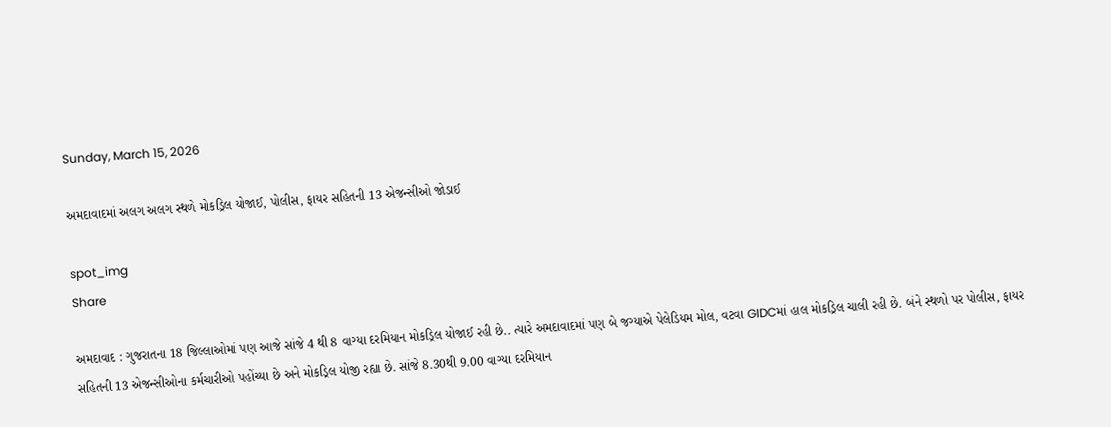Sunday, March 15, 2026

અમદાવાદમાં અલગ અલગ સ્થળે મોકડ્રિલ યોજાઈ, પોલીસ, ફાયર સહિતની 13 એજન્સીઓ જોડાઈ

spot_img
Share

અમદાવાદ : ગુજરાતના 18 જિલ્લાઓમાં પણ આજે સાંજે 4 થી 8 વાગ્યા દરમિયાન મોકડ્રિલ યોજાઈ રહી છે.. ત્યારે અમદાવાદમાં પણ બે જગ્યાએ પેલેડિયમ મોલ, વટવા GIDCમાં હાલ મોકડ્રિલ ચાલી રહી છે. બંને સ્થળો પર પોલીસ, ફાયર સહિતની 13 એજન્સીઓના કર્મચારીઓ પહોંચ્યા છે અને મોકડ્રિલ યોજી રહ્યા છે. સાંજે 8.30થી 9.00 વાગ્યા દરમિયાન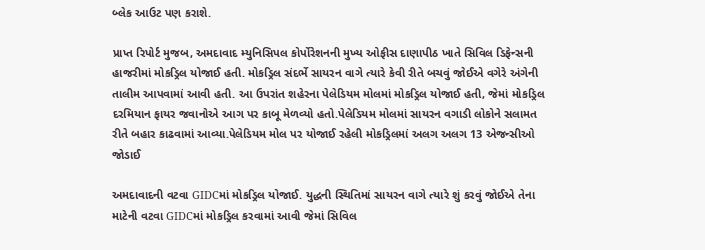બ્લેક આઉટ પણ કરાશે.

પ્રાપ્ત રિપોર્ટ મુજબ, અમદાવાદ મ્યુનિસિપલ કોર્પોરેશનની મુખ્ય ઓફીસ દાણાપીઠ ખાતે સિવિલ ડિફેન્સની હાજરીમાં મોકડ્રિલ યોજાઈ હતી. મોકડ્રિલ સંદર્ભે સાયરન વાગે ત્યારે કેવી રીતે બચવું જોઈએ વગેરે અંગેની તાલીમ આપવામાં આવી હતી. આ ઉપરાંત શહેરના પેલેડિયમ મોલમાં મોકડ્રિલ યોજાઈ હતી, જેમાં મોકડ્રિલ દરમિયાન ફાયર જવાનોએ આગ પર કાબૂ મેળવ્યો હતો.પેલેડિયમ મોલમાં સાયરન વગાડી લોકોને સલામત રીતે બહાર કાઢવામાં આવ્યા.પેલેડિયમ મોલ પર યોજાઈ રહેલી મોકડ્રિલમાં અલગ અલગ 13 એજન્સીઓ જોડાઈ

અમદાવાદની વટવા GIDCમાં મોકડ્રિલ યોજાઈ. યુદ્ધની સ્થિતિમાં સાયરન વાગે ત્યારે શું કરવું જોઈએ તેના માટેની વટવા GIDCમાં મોકડ્રિલ કરવામાં આવી જેમાં સિવિલ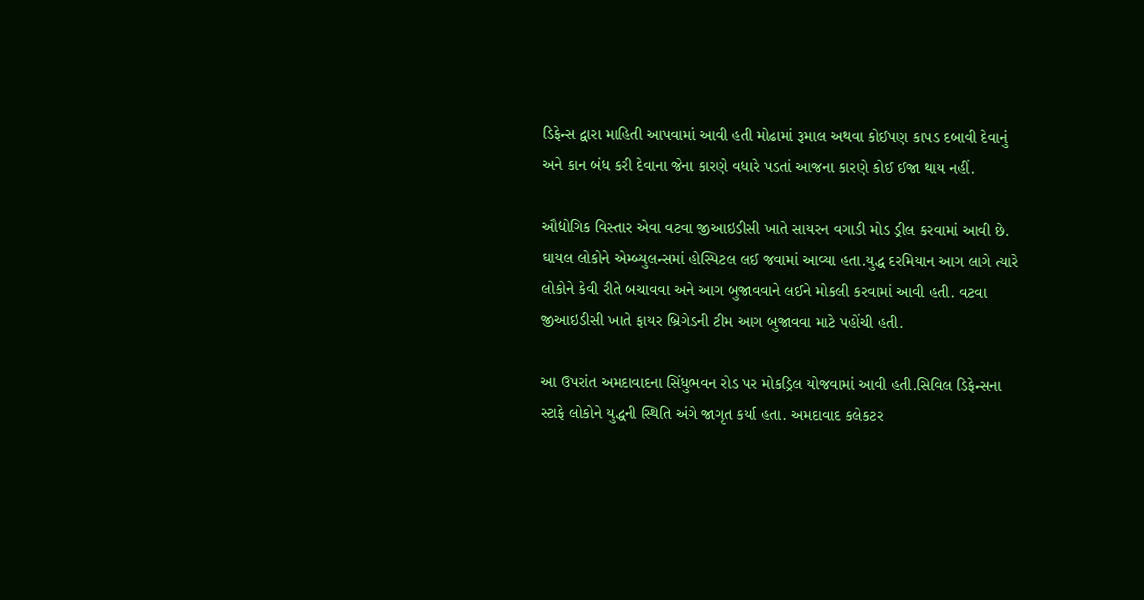ડિફેન્સ દ્વારા માહિતી આપવામાં આવી હતી મોઢામાં રૂમાલ અથવા કોઈપણ કાપડ દબાવી દેવાનું અને કાન બંધ કરી દેવાના જેના કારણે વધારે પડતાં આજના કારણે કોઈ ઈજા થાય નહીં.

ઔદ્યોગિક વિસ્તાર એવા વટવા જીઆઇડીસી ખાતે સાયરન વગાડી મોડ ડ્રીલ કરવામાં આવી છે. ઘાયલ લોકોને એમ્બ્યુલન્સમાં હોસ્પિટલ લઈ જવામાં આવ્યા હતા.યુદ્ધ દરમિયાન આગ લાગે ત્યારે લોકોને કેવી રીતે બચાવવા અને આગ બુજાવવાને લઈને મોકલી કરવામાં આવી હતી. વટવા જીઆઇડીસી ખાતે ફાયર બ્રિગેડની ટીમ આગ બુજાવવા માટે પહોંચી હતી.

આ ઉપરાંત અમદાવાદના સિંધુભવન રોડ પર મોકડ્રિલ યોજવામાં આવી હતી.સિવિલ ડિફેન્સના સ્ટાફે લોકોને યુદ્ધની સ્થિતિ અંગે જાગૃત કર્યા હતા. અમદાવાદ કલેકટર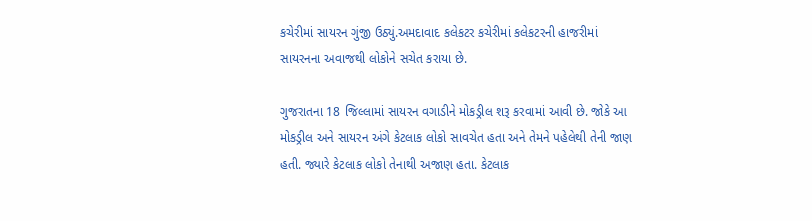કચેરીમાં સાયરન ગુંજી ઉઠ્યું.અમદાવાદ કલેકટર કચેરીમાં કલેકટરની હાજરીમાં સાયરનના અવાજથી લોકોને સચેત કરાયા છે.

ગુજરાતના 18 જિલ્લામાં સાયરન વગાડીને મોકડ્રીલ શરૂ કરવામાં આવી છે. જોકે આ મોકડ્રીલ અને સાયરન અંગે કેટલાક લોકો સાવચેત હતા અને તેમને પહેલેથી તેની જાણ હતી. જ્યારે કેટલાક લોકો તેનાથી અજાણ હતા. કેટલાક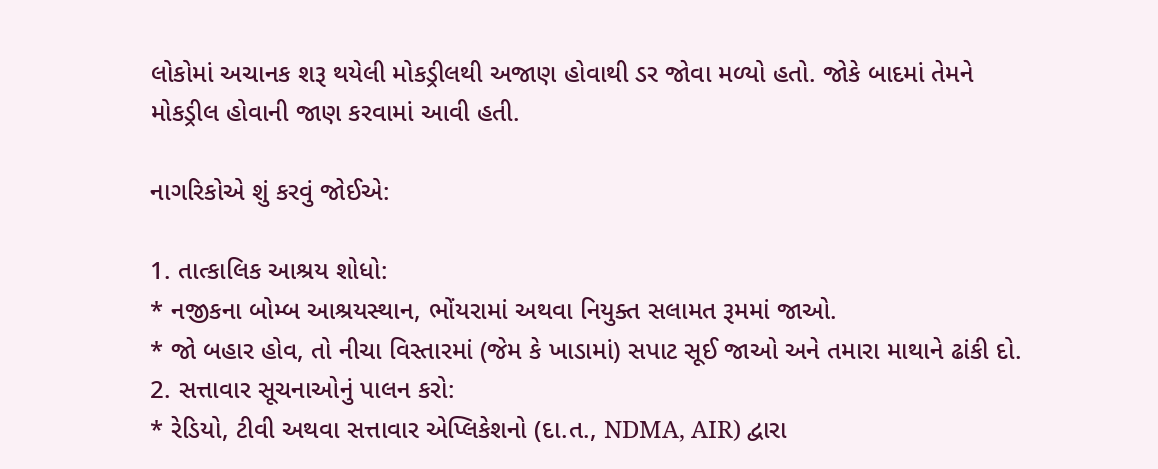લોકોમાં અચાનક શરૂ થયેલી મોકડ્રીલથી અજાણ હોવાથી ડર જોવા મળ્યો હતો. જોકે બાદમાં તેમને મોકડ્રીલ હોવાની જાણ કરવામાં આવી હતી.

નાગરિકોએ શું કરવું જોઈએ:

1. તાત્કાલિક આશ્રય શોધો:
* નજીકના બોમ્બ આશ્રયસ્થાન, ભોંયરામાં અથવા નિયુક્ત સલામત રૂમમાં જાઓ.
* જો બહાર હોવ, તો નીચા વિસ્તારમાં (જેમ કે ખાડામાં) સપાટ સૂઈ જાઓ અને તમારા માથાને ઢાંકી દો.
2. સત્તાવાર સૂચનાઓનું પાલન કરો:
* રેડિયો, ટીવી અથવા સત્તાવાર એપ્લિકેશનો (દા.ત., NDMA, AIR) દ્વારા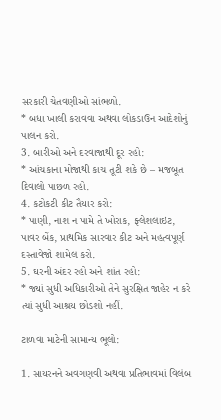સરકારી ચેતવણીઓ સાંભળો.
* બધા ખાલી કરાવવા અથવા લોકડાઉન આદેશોનું પાલન કરો.
3. બારીઓ અને દરવાજાથી દૂર રહો:
* આંચકાના મોજાથી કાચ તૂટી શકે છે – મજબૂત દિવાલો પાછળ રહો.
4. કટોકટી કીટ તૈયાર કરો:
* પાણી, નાશ ન પામે તે ખોરાક, ફ્લેશલાઇટ, પાવર બેંક, પ્રાથમિક સારવાર કીટ અને મહત્વપૂર્ણ દસ્તાવેજો શામેલ કરો.
5. ઘરની અંદર રહો અને શાંત રહો:
* જ્યાં સુધી અધિકારીઓ તેને સુરક્ષિત જાહેર ન કરે ત્યાં સુધી આશ્રય છોડશો નહીં.

ટાળવા માટેની સામાન્ય ભૂલો:

1. સાયરનને અવગણવી અથવા પ્રતિભાવમાં વિલંબ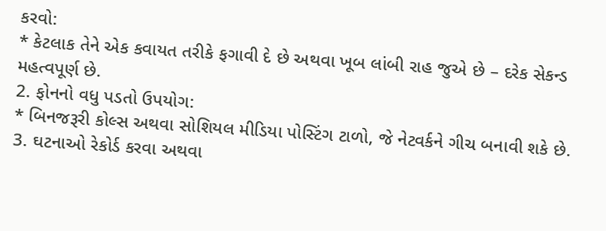કરવો:
* કેટલાક તેને એક કવાયત તરીકે ફગાવી દે છે અથવા ખૂબ લાંબી રાહ જુએ છે – દરેક સેકન્ડ મહત્વપૂર્ણ છે.
2. ફોનનો વધુ પડતો ઉપયોગ:
* બિનજરૂરી કોલ્સ અથવા સોશિયલ મીડિયા પોસ્ટિંગ ટાળો, જે નેટવર્કને ગીચ બનાવી શકે છે.
3. ઘટનાઓ રેકોર્ડ કરવા અથવા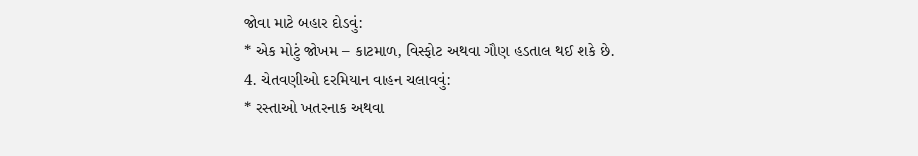જોવા માટે બહાર દોડવું:
* એક મોટું જોખમ – કાટમાળ, વિસ્ફોટ અથવા ગૌણ હડતાલ થઈ શકે છે.
4. ચેતવણીઓ દરમિયાન વાહન ચલાવવું:
* રસ્તાઓ ખતરનાક અથવા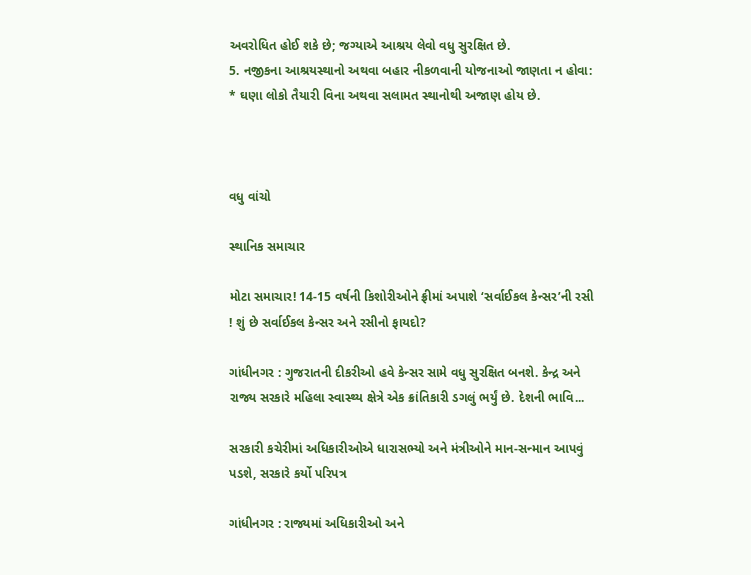અવરોધિત હોઈ શકે છે; જગ્યાએ આશ્રય લેવો વધુ સુરક્ષિત છે.
5. નજીકના આશ્રયસ્થાનો અથવા બહાર નીકળવાની યોજનાઓ જાણતા ન હોવા:
* ઘણા લોકો તૈયારી વિના અથવા સલામત સ્થાનોથી અજાણ હોય છે.



વધુ વાંચો

સ્થાનિક સમાચાર

મોટા સમાચાર! 14-15 વર્ષની કિશોરીઓને ફ્રીમાં અપાશે ‘સર્વાઈકલ કેન્સર’ની રસી ! શું છે સર્વાઈકલ કેન્સર અને રસીનો ફાયદો?

ગાંધીનગર : ગુજરાતની દીકરીઓ હવે કેન્સર સામે વધુ સુરક્ષિત બનશે. કેન્દ્ર અને રાજ્ય સરકારે મહિલા સ્વાસ્થ્ય ક્ષેત્રે એક ક્રાંતિકારી ડગલું ભર્યું છે. દેશની ભાવિ...

સરકારી કચેરીમાં અધિકારીઓએ ધારાસભ્યો અને મંત્રીઓને માન-સન્માન આપવું પડશે, સરકારે કર્યો પરિપત્ર

ગાંધીનગર : રાજ્યમાં અધિકારીઓ અને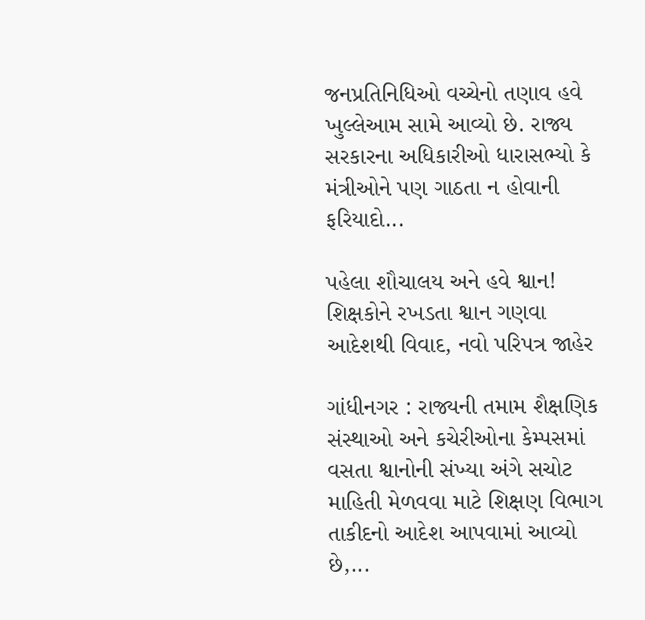જનપ્રતિનિધિઓ વચ્ચેનો તણાવ હવે ખુલ્લેઆમ સામે આવ્યો છે. રાજ્ય સરકારના અધિકારીઓ ધારાસભ્યો કે મંત્રીઓને પણ ગાઠતા ન હોવાની ફરિયાદો...

પહેલા શૌચાલય અને હવે શ્વાન! શિક્ષકોને રખડતા શ્વાન ગણવા આદેશથી વિવાદ, નવો પરિપત્ર જાહેર

ગાંધીનગર : રાજ્યની તમામ શૈક્ષણિક સંસ્થાઓ અને કચેરીઓના કેમ્પસમાં વસતા શ્વાનોની સંખ્યા અંગે સચોટ માહિતી મેળવવા માટે શિક્ષણ વિભાગ તાકીદનો આદેશ આપવામાં આવ્યો છે,...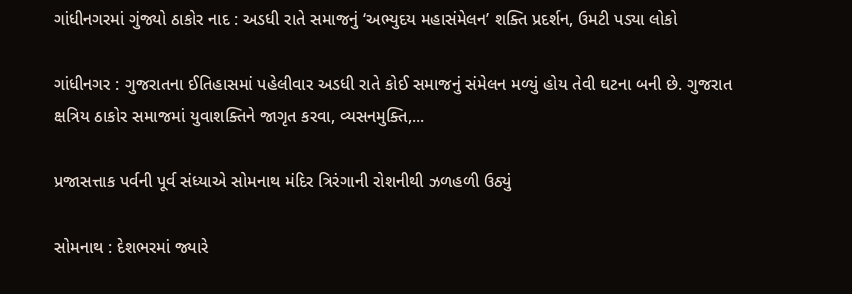ગાંધીનગરમાં ગુંજ્યો ઠાકોર નાદ : અડધી રાતે સમાજનું ‘અભ્યુદય મહાસંમેલન’ શક્તિ પ્રદર્શન, ઉમટી પડ્યા લોકો

ગાંધીનગર : ગુજરાતના ઈતિહાસમાં પહેલીવાર અડધી રાતે કોઈ સમાજનું સંમેલન મળ્યું હોય તેવી ઘટના બની છે. ગુજરાત ક્ષત્રિય ઠાકોર સમાજમાં યુવાશક્તિને જાગૃત કરવા, વ્યસનમુક્તિ,...

પ્રજાસત્તાક પર્વની પૂર્વ સંધ્યાએ સોમનાથ મંદિર ત્રિરંગાની રોશનીથી ઝળહળી ઉઠ્યું

સોમનાથ : દેશભરમાં જ્યારે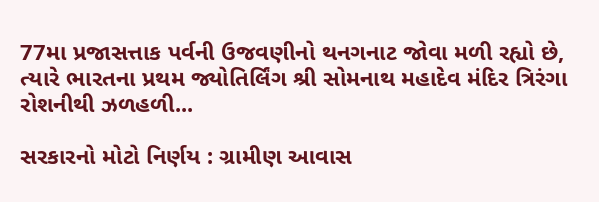77મા પ્રજાસત્તાક પર્વની ઉજવણીનો થનગનાટ જોવા મળી રહ્યો છે, ત્યારે ભારતના પ્રથમ જ્યોતિર્લિંગ શ્રી સોમનાથ મહાદેવ મંદિર ત્રિરંગા રોશનીથી ઝળહળી...

સરકારનો મોટો નિર્ણય : ગ્રામીણ આવાસ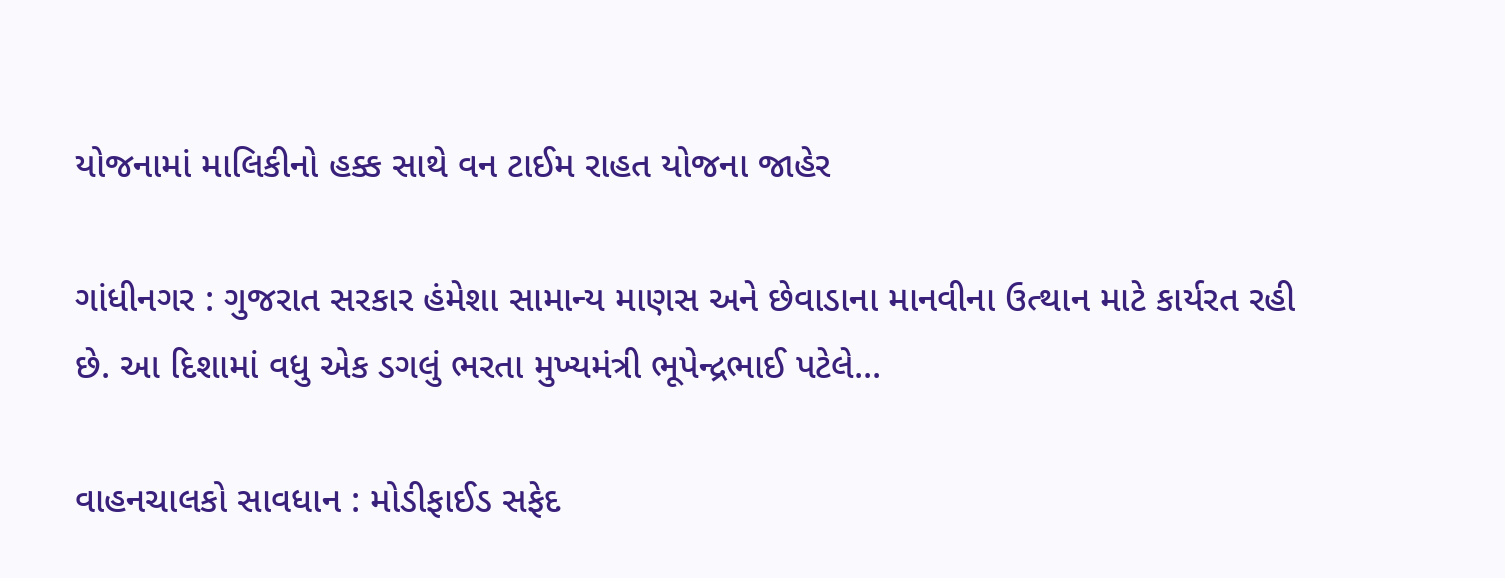યોજનામાં માલિકીનો હક્ક સાથે વન ટાઈમ રાહત યોજના જાહેર

ગાંધીનગર : ગુજરાત સરકાર હંમેશા સામાન્ય માણસ અને છેવાડાના માનવીના ઉત્થાન માટે કાર્યરત રહી છે. આ દિશામાં વધુ એક ડગલું ભરતા મુખ્યમંત્રી ભૂપેન્દ્રભાઈ પટેલે...

વાહનચાલકો સાવધાન : મોડીફાઈડ સફેદ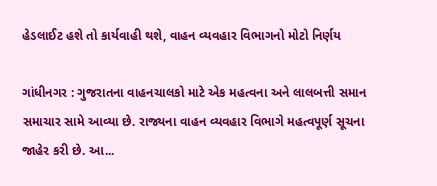હેડલાઈટ હશે તો કાર્યવાહી થશે, વાહન વ્યવહાર વિભાગનો મોટો નિર્ણય

ગાંધીનગર : ગુજરાતના વાહનચાલકો માટે એક મહત્વના અને લાલબત્તી સમાન સમાચાર સામે આવ્યા છે. રાજ્યના વાહન વ્યવહાર વિભાગે મહત્વપૂર્ણ સૂચના જાહેર કરી છે. આ...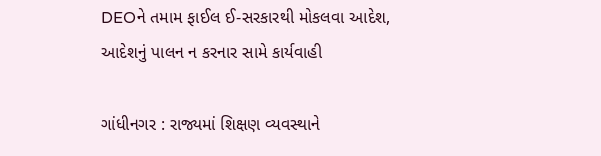DEOને તમામ ફાઈલ ઈ-સરકારથી મોકલવા આદેશ, આદેશનું પાલન ન કરનાર સામે કાર્યવાહી

ગાંધીનગર : રાજ્યમાં શિક્ષણ વ્યવસ્થાને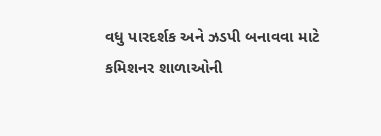વધુ પારદર્શક અને ઝડપી બનાવવા માટે કમિશનર શાળાઓની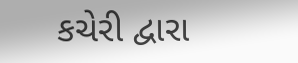કચેરી દ્વારા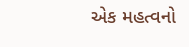એક મહત્વનો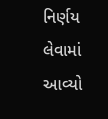નિર્ણય લેવામાં આવ્યો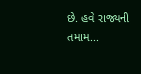છે. હવે રાજ્યની તમામ...